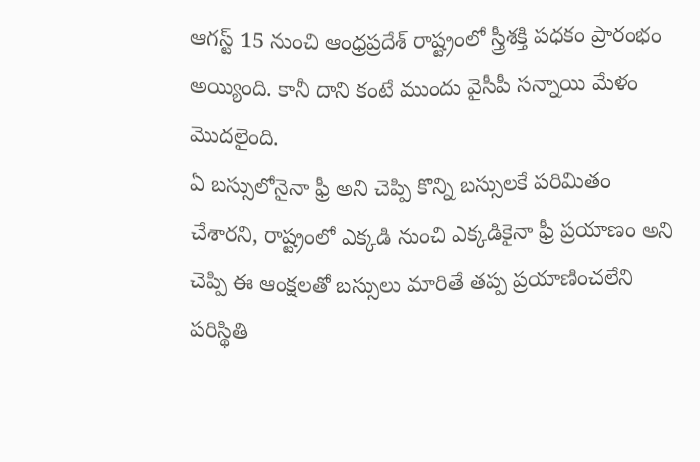ఆగస్ట్ 15 నుంచి ఆంధ్రప్రదేశ్ రాష్ట్రంలో స్త్రీశక్తి పధకం ప్రారంభం అయ్యింది. కానీ దాని కంటే ముందు వైసీపీ సన్నాయి మేళం మొదలైంది.
ఏ బస్సులోనైనా ఫ్రీ అని చెప్పి కొన్ని బస్సులకే పరిమితం చేశారని, రాష్ట్రంలో ఎక్కడి నుంచి ఎక్కడికైనా ఫ్రీ ప్రయాణం అని చెప్పి ఈ ఆంక్షలతో బస్సులు మారితే తప్ప ప్రయాణించలేని పరిస్థితి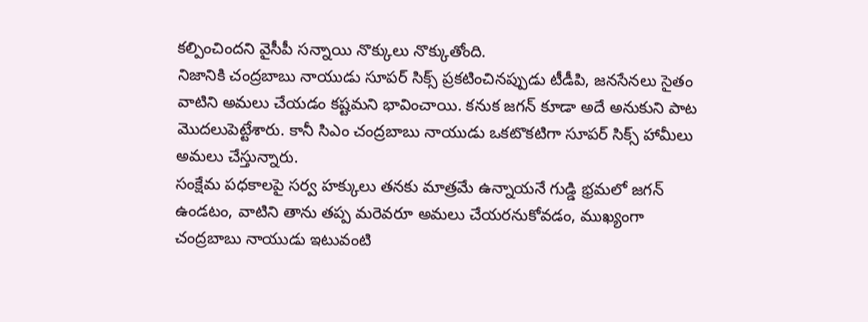కల్పించిందని వైసీపీ సన్నాయి నొక్కులు నొక్కుతోంది.
నిజానికి చంద్రబాబు నాయుడు సూపర్ సిక్స్ ప్రకటించినప్పుడు టీడీపి, జనసేనలు సైతం వాటిని అమలు చేయడం కష్టమని భావించాయి. కనుక జగన్ కూడా అదే అనుకుని పాట మొదలుపెట్టేశారు. కానీ సిఎం చంద్రబాబు నాయుడు ఒకటొకటిగా సూపర్ సిక్స్ హామీలు అమలు చేస్తున్నారు.
సంక్షేమ పధకాలపై సర్వ హక్కులు తనకు మాత్రమే ఉన్నాయనే గుడ్డి భ్రమలో జగన్ ఉండటం, వాటిని తాను తప్ప మరెవరూ అమలు చేయరనుకోవడం, ముఖ్యంగా చంద్రబాబు నాయుడు ఇటువంటి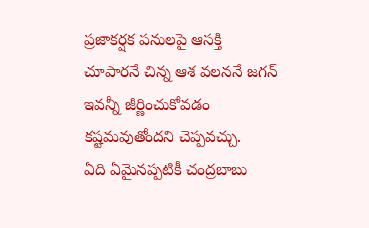ప్రజాకర్షక పనులపై ఆసక్తి చూపారనే చిన్న ఆశ వలననే జగన్ ఇవన్నీ జీర్ణించుకోవడం కష్టమవుతోందని చెప్పవచ్చు.
ఏది ఏమైనప్పటికీ చంద్రబాబు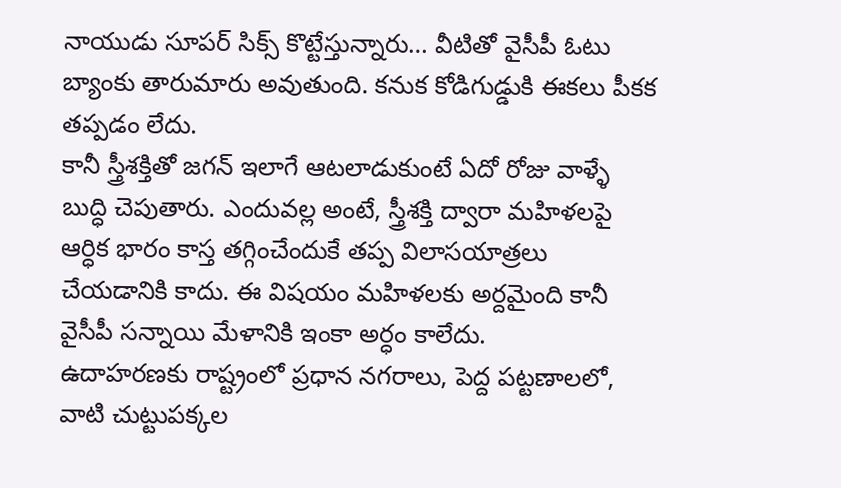నాయుడు సూపర్ సిక్స్ కొట్టేస్తున్నారు… వీటితో వైసీపీ ఓటు బ్యాంకు తారుమారు అవుతుంది. కనుక కోడిగుడ్డుకి ఈకలు పీకక తప్పడం లేదు.
కానీ స్త్రీశక్తితో జగన్ ఇలాగే ఆటలాడుకుంటే ఏదో రోజు వాళ్ళే బుద్ధి చెపుతారు. ఎందువల్ల అంటే, స్త్రీశక్తి ద్వారా మహిళలపై ఆర్ధిక భారం కాస్త తగ్గించేందుకే తప్ప విలాసయాత్రలు చేయడానికి కాదు. ఈ విషయం మహిళలకు అర్దమైంది కానీ వైసీపీ సన్నాయి మేళానికి ఇంకా అర్ధం కాలేదు.
ఉదాహరణకు రాష్ట్రంలో ప్రధాన నగరాలు, పెద్ద పట్టణాలలో, వాటి చుట్టుపక్కల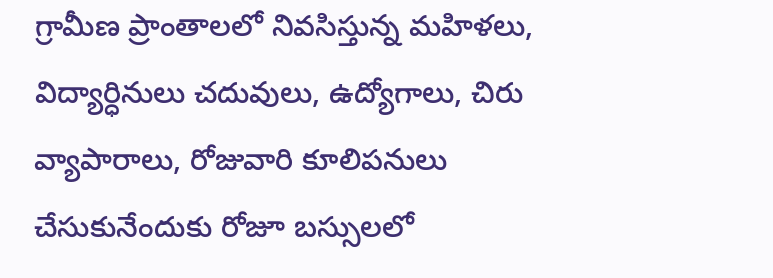గ్రామీణ ప్రాంతాలలో నివసిస్తున్న మహిళలు, విద్యార్ధినులు చదువులు, ఉద్యోగాలు, చిరు వ్యాపారాలు, రోజువారి కూలిపనులు చేసుకునేందుకు రోజూ బస్సులలో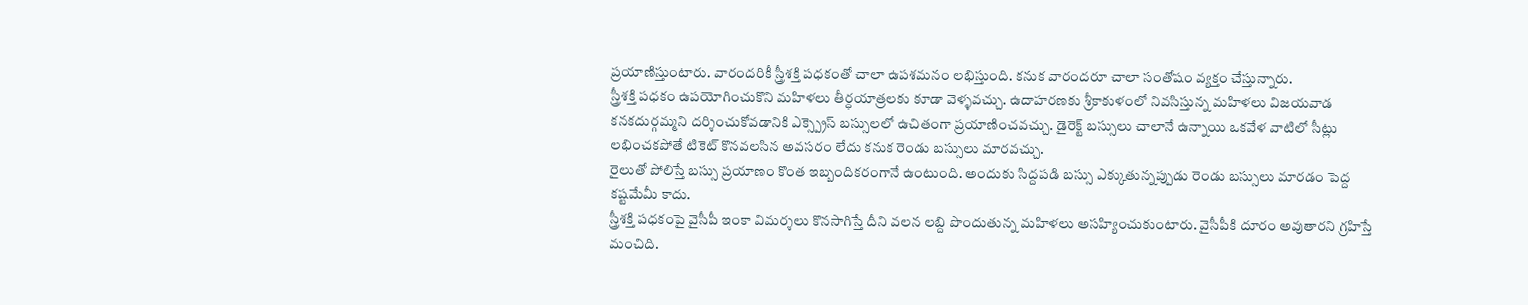ప్రయాణిస్తుంటారు. వారందరికీ స్త్రీశక్తి పధకంతో చాలా ఉపశమనం లభిస్తుంది. కనుక వారందరూ చాలా సంతోషం వ్యక్తం చేస్తున్నారు.
స్త్రీశక్తి పధకం ఉపయోగించుకొని మహిళలు తీర్ధయాత్రలకు కూడా వెళ్ళవచ్చు. ఉదాహరణకు శ్రీకాకుళంలో నివసిస్తున్న మహిళలు విజయవాడ కనకదుర్గమ్మని దర్శించుకోవడానికి ఎక్స్ప్రెస్ బస్సులలో ఉచితంగా ప్రయాణించవచ్చు. డైరెక్ట్ బస్సులు చాలానే ఉన్నాయి ఒకవేళ వాటిలో సీట్లు లభించకపోతే టికెట్ కొనవలసిన అవసరం లేదు కనుక రెండు బస్సులు మారవచ్చు.
రైలుతో పోలిస్తే బస్సు ప్రయాణం కొంత ఇబ్బందికరంగానే ఉంటుంది. అందుకు సిద్దపడి బస్సు ఎక్కుతున్నప్పుడు రెండు బస్సులు మారడం పెద్ద కష్టమేమీ కాదు.
స్త్రీశక్తి పధకంపై వైసీపీ ఇంకా విమర్శలు కొనసాగిస్తే దీని వలన లబ్ది పొందుతున్న మహిళలు అసహ్యించుకుంటారు. వైసీపీకి దూరం అవుతారని గ్రహిస్తే మంచిది.